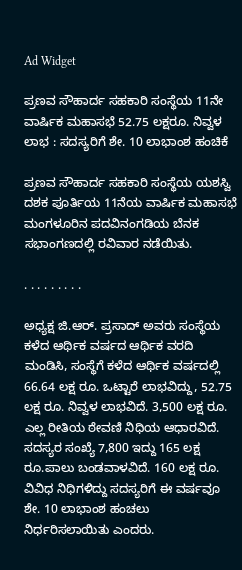Ad Widget

ಪ್ರಣವ ಸೌಹಾರ್ದ ಸಹಕಾರಿ ಸಂಸ್ಥೆಯ 11ನೇ ವಾರ್ಷಿಕ ಮಹಾಸಭೆ 52.75 ಲಕ್ಷರೂ. ನಿವ್ವಳ ಲಾಭ : ಸದಸ್ಯರಿಗೆ ಶೇ. 10 ಲಾಭಾಂಶ ಹಂಚಿಕೆ

ಪ್ರಣವ ಸೌಹಾರ್ದ ಸಹಕಾರಿ ಸಂಸ್ಥೆಯ ಯಶಸ್ವಿ ದಶಕ ಪೂರ್ತಿಯ 11ನೆಯ ವಾರ್ಷಿಕ ಮಹಾಸಭೆ ಮಂಗಳೂರಿನ ಪದವಿನಂಗಡಿಯ ಬೆನಕ ಸಭಾಂಗಣದಲ್ಲಿ ರವಿವಾರ ನಡೆಯಿತು.

. . . . . . . . .

ಅಧ್ಯಕ್ಷ ಜಿ.ಆರ್. ಪ್ರಸಾದ್ ಅವರು ಸಂಸ್ಥೆಯ ಕಳೆದ ಆರ್ಥಿಕ ವರ್ಷದ ಆರ್ಥಿಕ ವರದಿ ಮಂಡಿಸಿ, ಸಂಸ್ಥೆಗೆ ಕಳೆದ ಆರ್ಥಿಕ ವರ್ಷದಲ್ಲಿ 66.64 ಲಕ್ಷ ರೂ. ಒಟ್ಟಾರೆ ಲಾಭವಿದ್ದು, 52.75 ಲಕ್ಷ ರೂ. ನಿವ್ವಳ ಲಾಭವಿದೆ. 3,500 ಲಕ್ಷ ರೂ. ಎಲ್ಲ ರೀತಿಯ ಠೇವಣಿ ನಿಧಿಯ ಆಧಾರವಿದೆ. ಸದಸ್ಯರ ಸಂಖ್ಯೆ 7,800 ಇದ್ದು 165 ಲಕ್ಷ ರೂ.ಪಾಲು ಬಂಡವಾಳವಿದೆ. 160 ಲಕ್ಷ ರೂ. ವಿವಿಧ ನಿಧಿಗಳಿದ್ದು ಸದಸ್ಯರಿಗೆ ಈ ವರ್ಷವೂ ಶೇ. 10 ಲಾಭಾಂಶ ಹಂಚಲು ನಿರ್ಧರಿಸಲಾಯಿತು ಎಂದರು.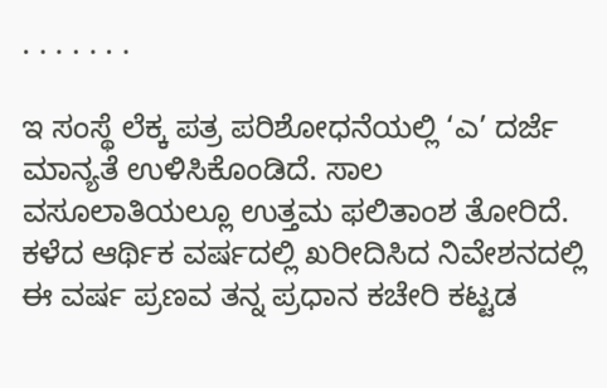. . . . . . .

ಇ ಸಂಸ್ಥೆ ಲೆಕ್ಕ ಪತ್ರ ಪರಿಶೋಧನೆಯಲ್ಲಿ ‘ಎ’ ದರ್ಜೆ ಮಾನ್ಯತೆ ಉಳಿಸಿಕೊಂಡಿದೆ. ಸಾಲ ವಸೂಲಾತಿಯಲ್ಲೂ ಉತ್ತಮ ಫಲಿತಾಂಶ ತೋರಿದೆ. ಕಳೆದ ಆರ್ಥಿಕ ವರ್ಷದಲ್ಲಿ ಖರೀದಿಸಿದ ನಿವೇಶನದಲ್ಲಿ ಈ ವರ್ಷ ಪ್ರಣವ ತನ್ನ ಪ್ರಧಾನ ಕಚೇರಿ ಕಟ್ಟಡ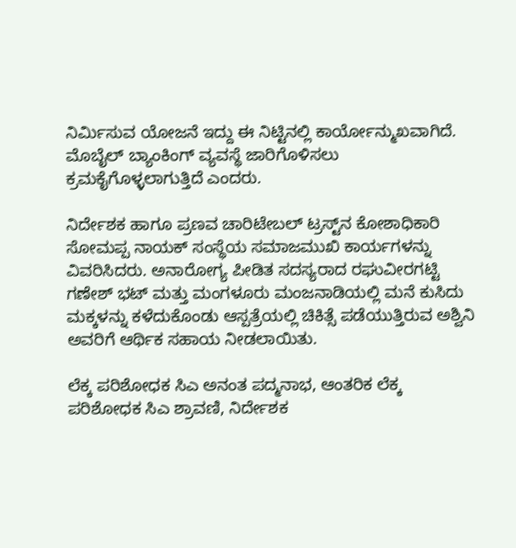ನಿರ್ಮಿಸುವ ಯೋಜನೆ ಇದ್ದು ಈ ನಿಟ್ಟಿನಲ್ಲಿ ಕಾರ್ಯೋನ್ಮುಖವಾಗಿದೆ. ಮೊಬೈಲ್ ಬ್ಯಾಂಕಿಂಗ್ ವ್ಯವಸ್ಥೆ ಜಾರಿಗೊಳಿಸಲು ಕ್ರಮಕೈಗೊಳ್ಳಲಾಗುತ್ತಿದೆ ಎಂದರು.

ನಿರ್ದೇಶಕ ಹಾಗೂ ಪ್ರಣವ ಚಾರಿಟೇಬಲ್ ಟ್ರಸ್ಟ್‌ನ ಕೋಶಾಧಿಕಾರಿ ಸೋಮಪ್ಪ ನಾಯಕ್ ಸಂಸ್ಥೆಯ ಸಮಾಜಮುಖಿ ಕಾರ್ಯಗಳನ್ನು ವಿವರಿಸಿದರು. ಅನಾರೋಗ್ಯ ಪೀಡಿತ ಸದಸ್ಯರಾದ ರಘುವೀರಗಟ್ಟಿ ಗಣೇಶ್ ಭಟ್ ಮತ್ತು ಮಂಗಳೂರು ಮಂಜನಾಡಿಯಲ್ಲಿ ಮನೆ ಕುಸಿದು ಮಕ್ಕಳನ್ನು ಕಳೆದುಕೊಂಡು ಆಸ್ಪತ್ರೆಯಲ್ಲಿ ಚಿಕಿತ್ಸೆ ಪಡೆಯುತ್ತಿರುವ ಅಶ್ವಿನಿ ಅವರಿಗೆ ಆರ್ಥಿಕ ಸಹಾಯ ನೀಡಲಾಯಿತು.

ಲೆಕ್ಕ ಪರಿಶೋಧಕ ಸಿಎ ಅನಂತ ಪದ್ಮನಾಭ, ಆಂತರಿಕ ಲೆಕ್ಕ ಪರಿಶೋಧಕ ಸಿಎ ಶ್ರಾವಣಿ, ನಿರ್ದೇಶಕ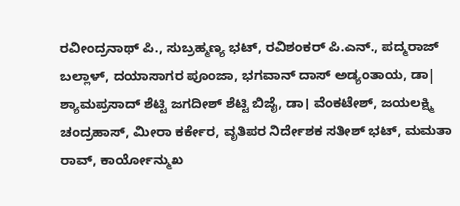ರವೀಂದ್ರನಾಥ್ ಪಿ., ಸುಬ್ರಹ್ಮಣ್ಯ ಭಟ್, ರವಿಶಂಕರ್ ಪಿ.ಎನ್., ಪದ್ಮರಾಜ್ ಬಲ್ಲಾಳ್, ದಯಾಸಾಗರ ಪೂಂಜಾ, ಭಗವಾನ್ ದಾಸ್ ಅಡ್ಯಂತಾಯ, ಡಾ| ಶ್ಯಾಮಪ್ರಸಾದ್ ಶೆಟ್ಟಿ ಜಗದೀಶ್ ಶೆಟ್ಟಿ ಬಿಜೈ, ಡಾ। ವೆಂಕಟೇಶ್, ಜಯಲಕ್ಷ್ಮಿ ಚಂದ್ರಹಾಸ್, ಮೀರಾ ಕರ್ಕೇರ, ವೃತಿಪರ ನಿರ್ದೇಶಕ ಸತೀಶ್ ಭಟ್, ಮಮತಾ ರಾವ್, ಕಾರ್ಯೋನ್ಮುಖ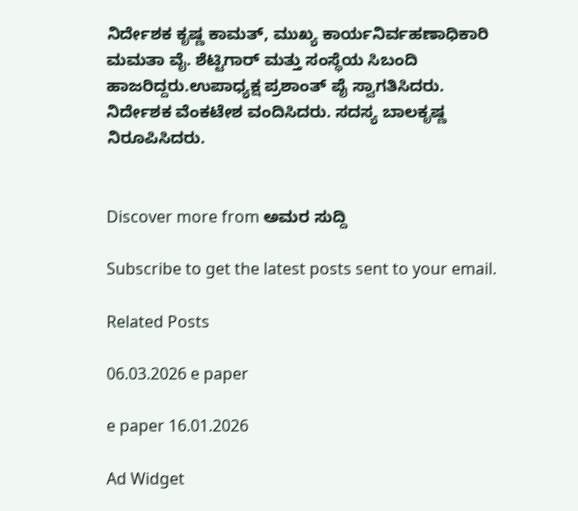ನಿರ್ದೇಶಕ ಕೃಷ್ಣ ಕಾಮತ್, ಮುಖ್ಯ ಕಾರ್ಯನಿರ್ವಹಣಾಧಿಕಾರಿ ಮಮತಾ ವೈ. ಶೆಟ್ಟಿಗಾರ್ ಮತ್ತು ಸಂಸ್ಥೆಯ ಸಿಬಂದಿ ಹಾಜರಿದ್ದರು.ಉಪಾಧ್ಯಕ್ಷ ಪ್ರಶಾಂತ್ ಪೈ ಸ್ವಾಗತಿಸಿದರು. ನಿರ್ದೇಶಕ ವೆಂಕಟೇಶ ವಂದಿಸಿದರು. ಸದಸ್ಯ ಬಾಲಕೃಷ್ಣ ನಿರೂಪಿಸಿದರು.


Discover more from ಅಮರ ಸುದ್ದಿ

Subscribe to get the latest posts sent to your email.

Related Posts

06.03.2026 e paper

e paper 16.01.2026

Ad Widget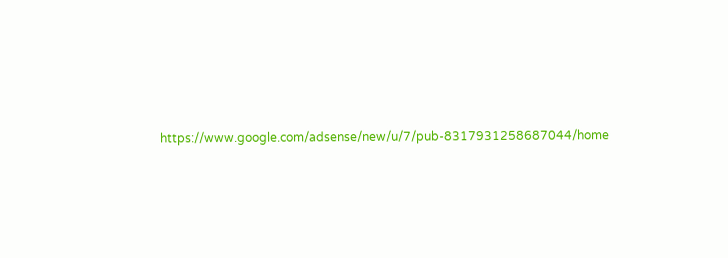https://www.google.com/adsense/new/u/7/pub-8317931258687044/home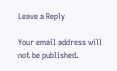Leave a Reply

Your email address will not be published.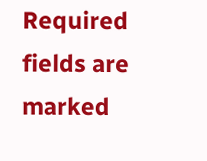Required fields are marked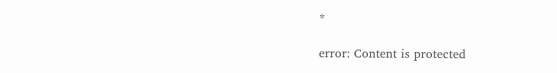*

error: Content is protected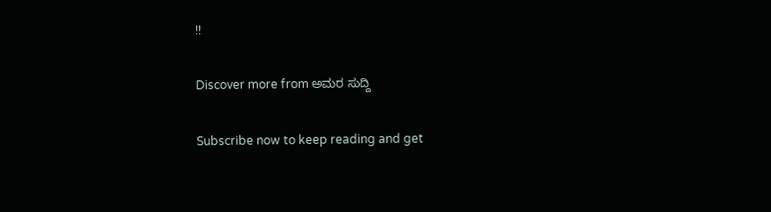!!

Discover more from ಅಮರ ಸುದ್ದಿ

Subscribe now to keep reading and get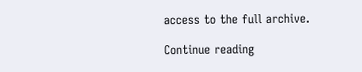access to the full archive.

Continue reading